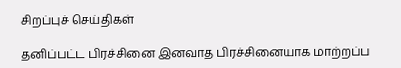சிறப்புச் செய்திகள்

தனிப்பட்ட பிரச்சினை இனவாத பிரச்சினையாக மாற்றப்ப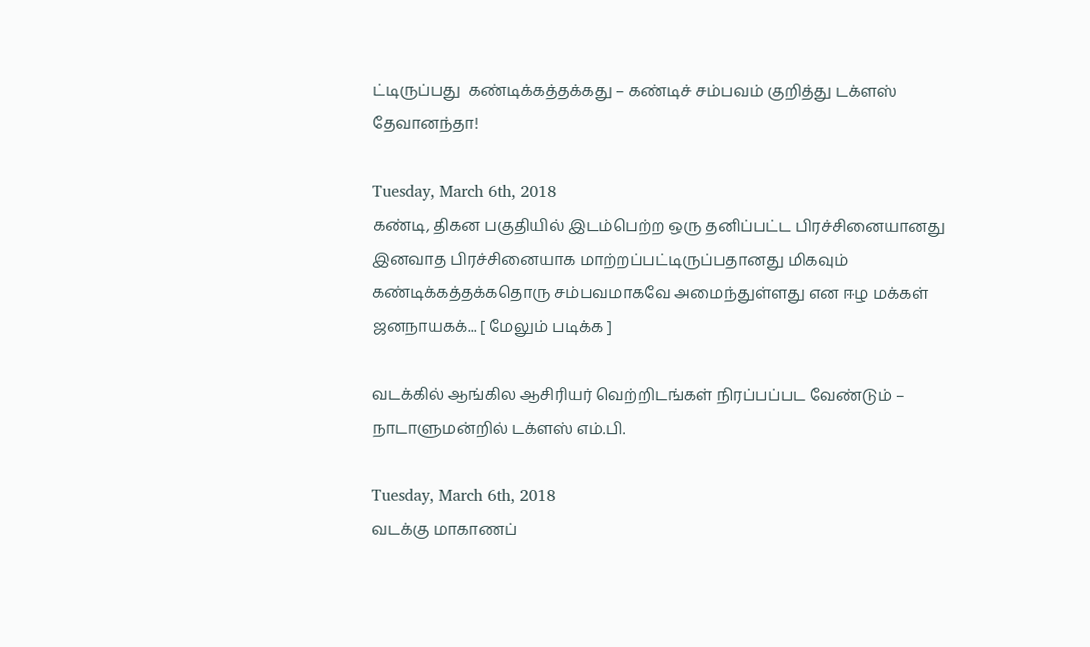ட்டிருப்பது  கண்டிக்கத்தக்கது – கண்டிச் சம்பவம் குறித்து டக்ளஸ் தேவானந்தா!

Tuesday, March 6th, 2018
கண்டி, திகன பகுதியில் இடம்பெற்ற ஒரு தனிப்பட்ட பிரச்சினையானது இனவாத பிரச்சினையாக மாற்றப்பட்டிருப்பதானது மிகவும் கண்டிக்கத்தக்கதொரு சம்பவமாகவே அமைந்துள்ளது என ஈழ மக்கள் ஜனநாயகக்... [ மேலும் படிக்க ]

வடக்கில் ஆங்கில ஆசிரியர் வெற்றிடங்கள் நிரப்பப்பட வேண்டும் – நாடாளுமன்றில் டக்ளஸ் எம்.பி.

Tuesday, March 6th, 2018
வடக்கு மாகாணப்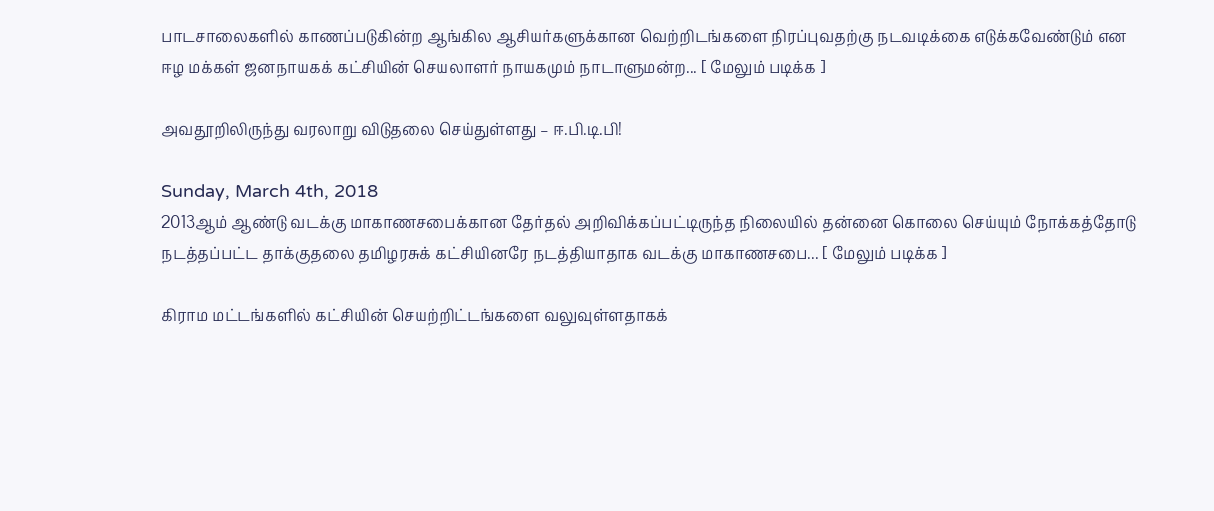பாடசாலைகளில் காணப்படுகின்ற ஆங்கில ஆசியர்களுக்கான வெற்றிடங்களை நிரப்புவதற்கு நடவடிக்கை எடுக்கவேண்டும் என ஈழ மக்கள் ஜனநாயகக் கட்சியின் செயலாளர் நாயகமும் நாடாளுமன்ற... [ மேலும் படிக்க ]

அவதூறிலிருந்து வரலாறு விடுதலை செய்துள்ளது – ஈ.பி.டி.பி!

Sunday, March 4th, 2018
2013ஆம் ஆண்டு வடக்கு மாகாணசபைக்கான தேர்தல் அறிவிக்கப்பட்டிருந்த நிலையில் தன்னை கொலை செய்யும் நோக்கத்தோடு நடத்தப்பட்ட தாக்குதலை தமிழரசுக் கட்சியினரே நடத்தியாதாக வடக்கு மாகாணசபை... [ மேலும் படிக்க ]

கிராம மட்டங்களில் கட்சியின் செயற்றிட்டங்களை வலுவுள்ளதாகக்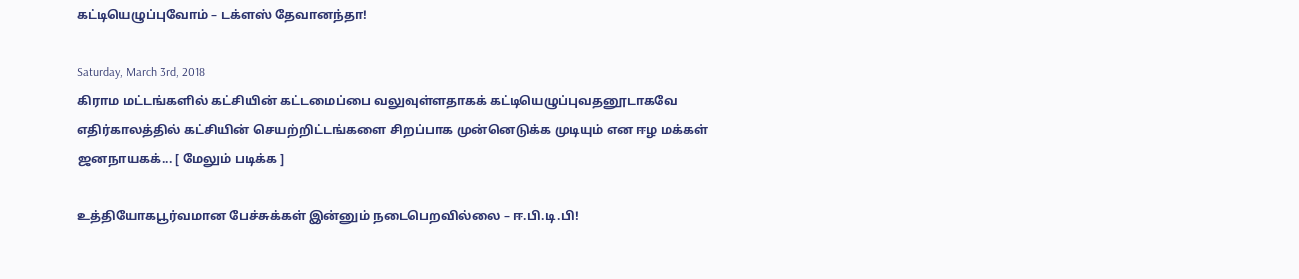கட்டியெழுப்புவோம் – டக்ளஸ் தேவானந்தா!

Saturday, March 3rd, 2018
கிராம மட்டங்களில் கட்சியின் கட்டமைப்பை வலுவுள்ளதாகக் கட்டியெழுப்புவதனூடாகவே எதிர்காலத்தில் கட்சியின் செயற்றிட்டங்களை சிறப்பாக முன்னெடுக்க முடியும் என ஈழ மக்கள் ஜனநாயகக்... [ மேலும் படிக்க ]

உத்தியோகபூர்வமான பேச்சுக்கள் இன்னும் நடைபெறவில்லை – ஈ.பி.டி.பி!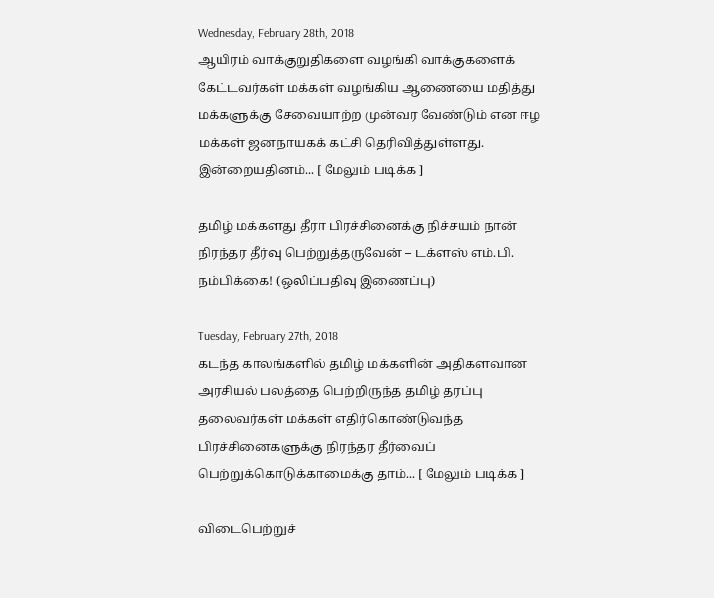Wednesday, February 28th, 2018
ஆயிரம் வாக்குறுதிகளை வழங்கி வாக்குகளைக் கேட்டவர்கள் மக்கள் வழங்கிய ஆணையை மதித்து மக்களுக்கு சேவையாற்ற முன்வர வேண்டும் என ஈழ மக்கள் ஜனநாயகக் கட்சி தெரிவித்துள்ளது. இன்றையதினம்... [ மேலும் படிக்க ]

தமிழ் மக்களது தீரா பிரச்சினைக்கு நிச்சயம் நான் நிரந்தர தீர்வு பெற்றுத்தருவேன் – டக்ளஸ் எம்.பி. நம்பிக்கை! (ஒலிப்பதிவு இணைப்பு)

Tuesday, February 27th, 2018
கடந்த காலங்களில் தமிழ் மக்களின் அதிகளவான அரசியல் பலத்தை பெற்றிருந்த தமிழ் தரப்பு தலைவர்கள் மக்கள் எதிர்கொண்டுவந்த பிரச்சினைகளுக்கு நிரந்தர தீர்வைப் பெற்றுக்கொடுக்காமைக்கு தாம்... [ மேலும் படிக்க ]

விடைபெற்றுச்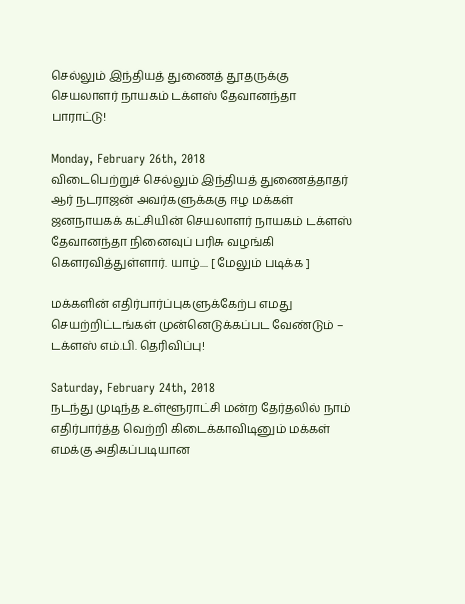செல்லும் இந்தியத் துணைத் தூதருக்கு செயலாளர் நாயகம் டக்ளஸ் தேவானந்தா பாராட்டு!

Monday, February 26th, 2018
விடைபெற்றுச் செல்லும் இந்தியத் துணைத்தாதர் ஆர் நடராஜன் அவர்களுக்ககு ஈழ மக்கள் ஜனநாயகக் கட்சியின் செயலாளர் நாயகம் டக்ளஸ் தேவானந்தா நினைவுப் பரிசு வழங்கி கௌரவித்துள்ளார். யாழ்.... [ மேலும் படிக்க ]

மக்களின் எதிர்பார்ப்புகளுக்கேற்ப எமது  செயற்றிட்டங்கள் முன்னெடுக்கப்பட வேண்டும் – டக்ளஸ் எம்.பி. தெரிவிப்பு!

Saturday, February 24th, 2018
நடந்து முடிந்த உள்ளூராட்சி மன்ற தேர்தலில் நாம் எதிர்பார்த்த வெற்றி கிடைக்காவிடினும் மக்கள் எமக்கு அதிகப்படியான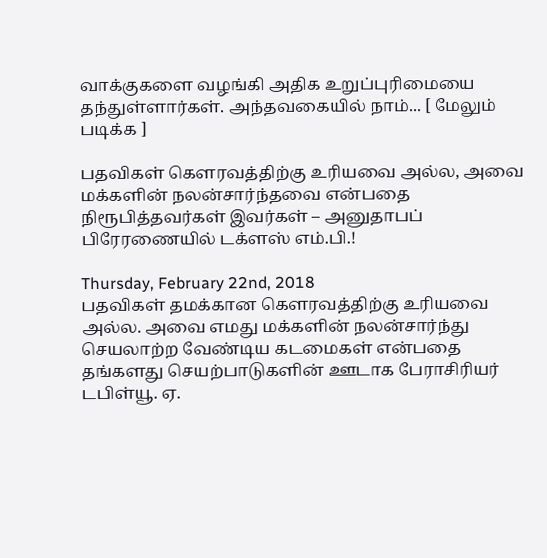வாக்குகளை வழங்கி அதிக உறுப்புரிமையை தந்துள்ளார்கள். அந்தவகையில் நாம்... [ மேலும் படிக்க ]

பதவிகள் கௌரவத்திற்கு உரியவை அல்ல, அவை மக்களின் நலன்சார்ந்தவை என்பதை நிரூபித்தவர்கள் இவர்கள் – அனுதாபப் பிரேரணையில் டக்ளஸ் எம்.பி.!

Thursday, February 22nd, 2018
பதவிகள் தமக்கான கௌரவத்திற்கு உரியவை அல்ல. அவை எமது மக்களின் நலன்சார்ந்து செயலாற்ற வேண்டிய கடமைகள் என்பதை தங்களது செயற்பாடுகளின் ஊடாக பேராசிரியர் டபிள்யூ. ஏ.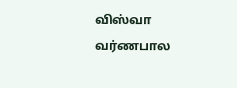விஸ்வா வர்ணபால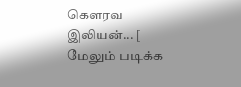கௌரவ இலியன்... [ மேலும் படிக்க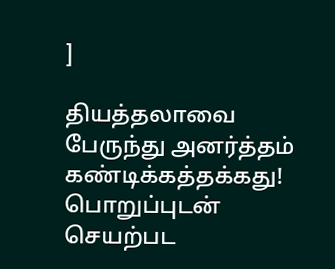]

தியத்தலாவை பேருந்து அனர்த்தம் கண்டிக்கத்தக்கது! பொறுப்புடன் செயற்பட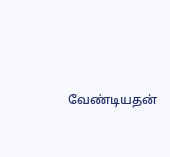வேண்டியதன்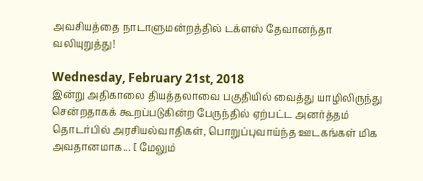அவசியத்தை நாடாளுமன்றத்தில் டக்ளஸ் தேவானந்தா வலியுறுத்து!

Wednesday, February 21st, 2018
இன்று அதிகாலை தியத்தலாவை பகுதியில் வைத்து யாழிலிருந்து சென்றதாகக் கூறப்படுகின்ற பேருந்தில் ஏற்பட்ட அனர்த்தம் தொடர்பில் அரசியல்வாதிகள், பொறுப்புவாய்ந்த ஊடகங்கள் மிக அவதானமாக... [ மேலும்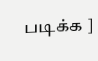படிக்க ]